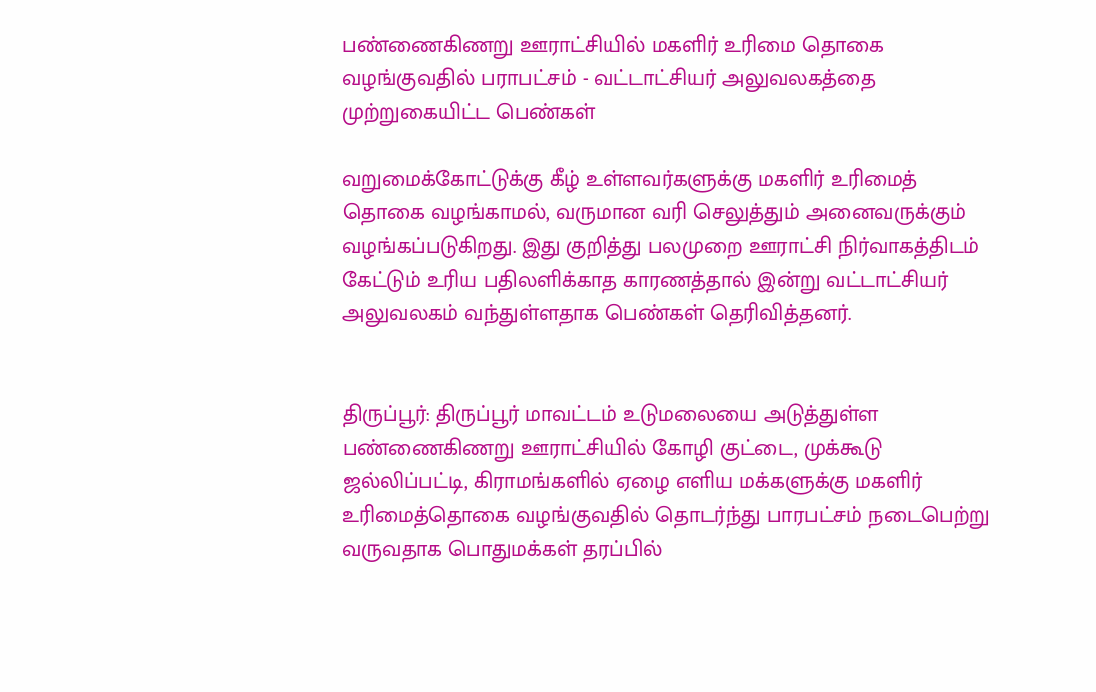பண்ணைகிணறு ஊராட்சியில் மகளிர் உரிமை தொகை வழங்குவதில் பராபட்சம் - வட்டாட்சியர் அலுவலகத்தை முற்றுகையிட்ட பெண்கள்

வறுமைக்கோட்டுக்கு கீழ் உள்ளவர்களுக்கு மகளிர் உரிமைத் தொகை வழங்காமல், வருமான வரி செலுத்தும் அனைவருக்கும் வழங்கப்படுகிறது. இது குறித்து பலமுறை ஊராட்சி நிர்வாகத்திடம் கேட்டும் உரிய பதிலளிக்காத காரணத்தால் இன்று வட்டாட்சியர் அலுவலகம் வந்துள்ளதாக பெண்கள் தெரிவித்தனர்.


திருப்பூர்: திருப்பூர் மாவட்டம் உடுமலையை அடுத்துள்ள பண்ணைகிணறு ஊராட்சியில் கோழி குட்டை, முக்கூடு ஜல்லிப்பட்டி, கிராமங்களில் ஏழை எளிய மக்களுக்கு மகளிர் உரிமைத்தொகை வழங்குவதில் தொடர்ந்து பாரபட்சம் நடைபெற்று வருவதாக பொதுமக்கள் தரப்பில்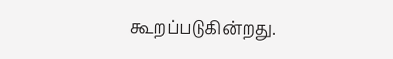கூறப்படுகின்றது.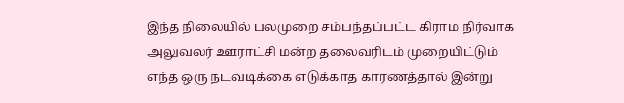இந்த நிலையில் பலமுறை சம்பந்தப்பட்ட கிராம நிர்வாக அலுவலர் ஊராட்சி மன்ற தலைவரிடம் முறையிட்டும் எந்த ஒரு நடவடிக்கை எடுக்காத காரணத்தால் இன்று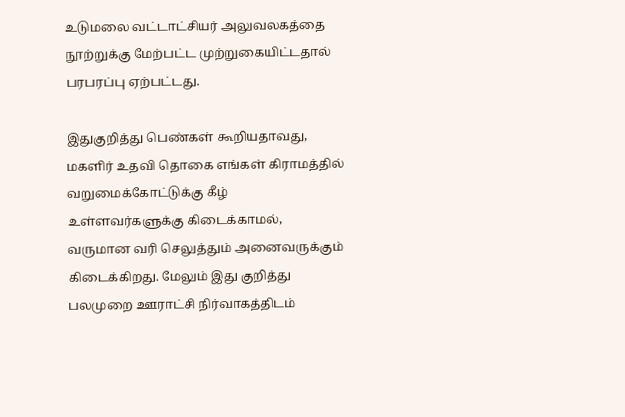உடுமலை வட்டாட்சியர் அலுவலகத்தை நூற்றுக்கு மேற்பட்ட முற்றுகையிட்டதால் பரபரப்பு ஏற்பட்டது.

இதுகுறித்து பெண்கள் கூறியதாவது, மகளிர் உதவி தொகை எங்கள் கிராமத்தில் வறுமைக்கோட்டுக்கு கீழ் உள்ளவர்களுக்கு கிடைக்காமல், வருமான வரி செலுத்தும் அனைவருக்கும் கிடைக்கிறது. மேலும் இது குறித்து பலமுறை ஊராட்சி நிர்வாகத்திடம்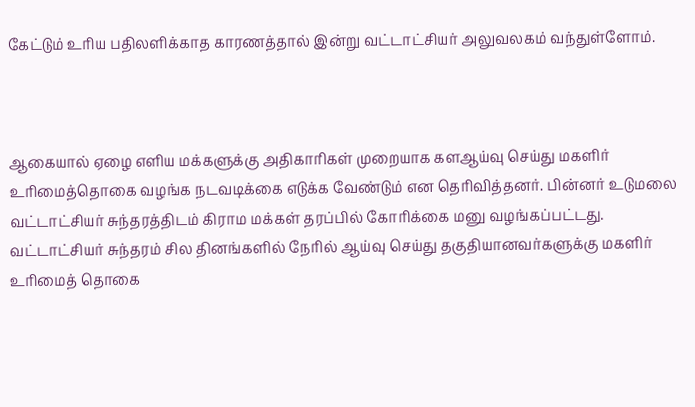கேட்டும் உரிய பதிலளிக்காத காரணத்தால் இன்று வட்டாட்சியர் அலுவலகம் வந்துள்ளோம்.



ஆகையால் ஏழை எளிய மக்களுக்கு அதிகாரிகள் முறையாக களஆய்வு செய்து மகளிர் உரிமைத்தொகை வழங்க நடவடிக்கை எடுக்க வேண்டும் என தெரிவித்தனர். பின்னர் உடுமலை வட்டாட்சியர் சுந்தரத்திடம் கிராம மக்கள் தரப்பில் கோரிக்கை மனு வழங்கப்பட்டது. வட்டாட்சியர் சுந்தரம் சில தினங்களில் நேரில் ஆய்வு செய்து தகுதியானவர்களுக்கு மகளிர் உரிமைத் தொகை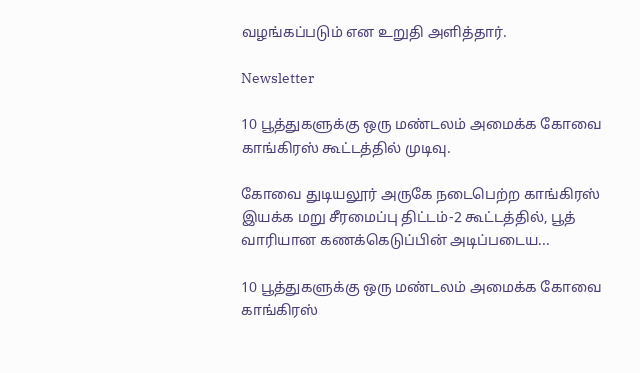வழங்கப்படும் என உறுதி அளித்தார்.

Newsletter

10 பூத்துகளுக்கு ஒரு மண்டலம் அமைக்க கோவை காங்கிரஸ் கூட்டத்தில் முடிவு.

கோவை துடியலூர் அருகே நடைபெற்ற காங்கிரஸ் இயக்க மறு சீரமைப்பு திட்டம்-2 கூட்டத்தில், பூத் வாரியான கணக்கெடுப்பின் அடிப்படைய...

10 பூத்துகளுக்கு ஒரு மண்டலம் அமைக்க கோவை காங்கிரஸ்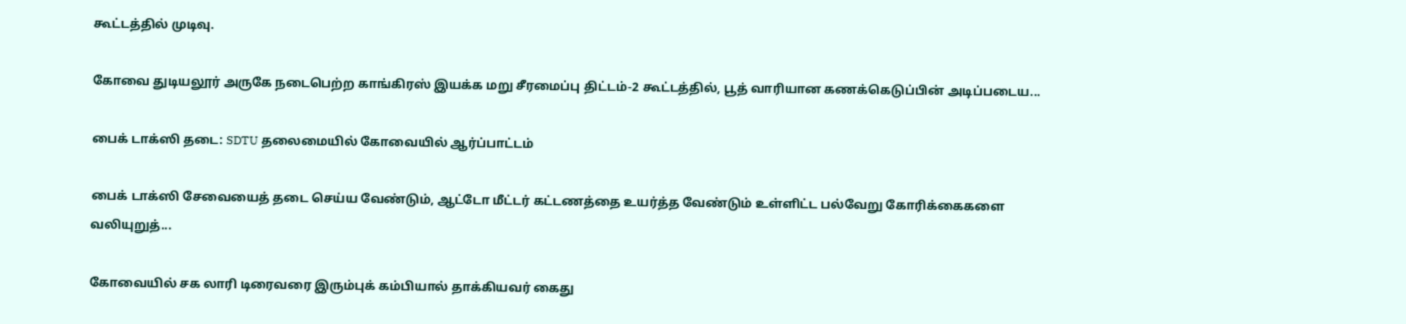கூட்டத்தில் முடிவு.

கோவை துடியலூர் அருகே நடைபெற்ற காங்கிரஸ் இயக்க மறு சீரமைப்பு திட்டம்-2 கூட்டத்தில், பூத் வாரியான கணக்கெடுப்பின் அடிப்படைய...

பைக் டாக்ஸி தடை: SDTU தலைமையில் கோவையில் ஆர்ப்பாட்டம்

பைக் டாக்ஸி சேவையைத் தடை செய்ய வேண்டும், ஆட்டோ மீட்டர் கட்டணத்தை உயர்த்த வேண்டும் உள்ளிட்ட பல்வேறு கோரிக்கைகளை வலியுறுத்...

கோவையில் சக லாரி டிரைவரை இரும்புக் கம்பியால் தாக்கியவர் கைது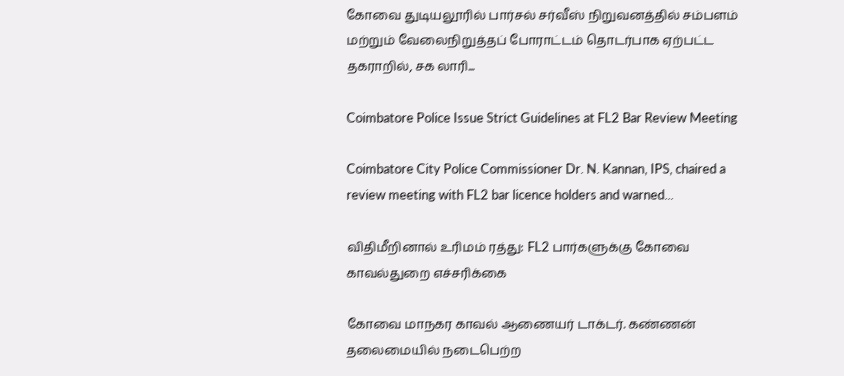கோவை துடியலூரில் பார்சல் சர்வீஸ் நிறுவனத்தில் சம்பளம் மற்றும் வேலைநிறுத்தப் போராட்டம் தொடர்பாக ஏற்பட்ட தகராறில், சக லாரி...

Coimbatore Police Issue Strict Guidelines at FL2 Bar Review Meeting

Coimbatore City Police Commissioner Dr. N. Kannan, IPS, chaired a review meeting with FL2 bar licence holders and warned...

விதிமீறினால் உரிமம் ரத்து: FL2 பார்களுக்கு கோவை காவல்துறை எச்சரிக்கை

கோவை மாநகர காவல் ஆணையர் டாக்டர். கண்ணன் தலைமையில் நடைபெற்ற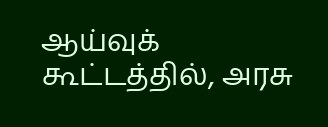ஆய்வுக் கூட்டத்தில், அரசு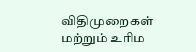விதிமுறைகள் மற்றும் உரிம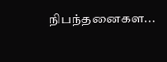நிபந்தனைகள...